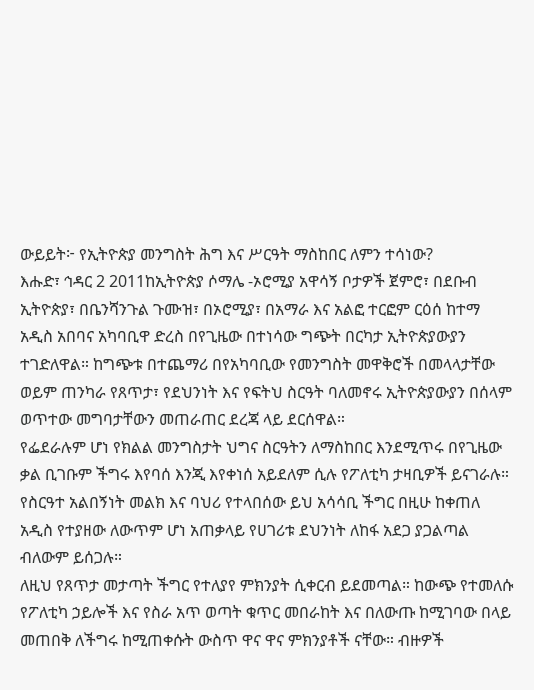ውይይት፦ የኢትዮጵያ መንግስት ሕግ እና ሥርዓት ማስከበር ለምን ተሳነው?
እሑድ፣ ኅዳር 2 2011ከኢትዮጵያ ሶማሌ -ኦሮሚያ አዋሳኝ ቦታዎች ጀምሮ፣ በደቡብ ኢትዮጵያ፣ በቤንሻንጉል ጉሙዝ፣ በኦሮሚያ፣ በአማራ እና አልፎ ተርፎም ርዕሰ ከተማ አዲስ አበባና አካባቢዋ ድረስ በየጊዜው በተነሳው ግጭት በርካታ ኢትዮጵያውያን ተገድለዋል። ከግጭቱ በተጨማሪ በየአካባቢው የመንግስት መዋቅሮች በመላላታቸው ወይም ጠንካራ የጸጥታ፣ የደህንነት እና የፍትህ ስርዓት ባለመኖሩ ኢትዮጵያውያን በሰላም ወጥተው መግባታቸውን መጠራጠር ደረጃ ላይ ደርሰዋል።
የፌደራሉም ሆነ የክልል መንግስታት ህግና ስርዓትን ለማስከበር እንደሚጥሩ በየጊዜው ቃል ቢገቡም ችግሩ እየባሰ እንጂ እየቀነሰ አይደለም ሲሉ የፖለቲካ ታዛቢዎች ይናገራሉ። የስርዓተ አልበኝነት መልክ እና ባህሪ የተላበሰው ይህ አሳሳቢ ችግር በዚሁ ከቀጠለ አዲስ የተያዘው ለውጥም ሆነ አጠቃላይ የሀገሪቱ ደህንነት ለከፋ አደጋ ያጋልጣል ብለውም ይሰጋሉ።
ለዚህ የጸጥታ መታጣት ችግር የተለያየ ምክንያት ሲቀርብ ይደመጣል። ከውጭ የተመለሱ የፖለቲካ ኃይሎች እና የስራ አጥ ወጣት ቁጥር መበራከት እና በለውጡ ከሚገባው በላይ መጠበቅ ለችግሩ ከሚጠቀሱት ውስጥ ዋና ዋና ምክንያቶች ናቸው። ብዙዎች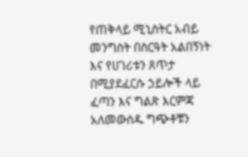የጠቅላይ ሚኒስትር አብይ መንግስት በስርዓት አልበኝነት እና የሀገሪቱን ጸጥታ በሚያደፈርሱ ኃይሎች ላይ ፈጣን እና ግልጽ እርምጃ አለመውሰዱ ግጭቶቹን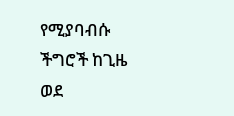የሚያባብሱ ችግሮች ከጊዜ ወደ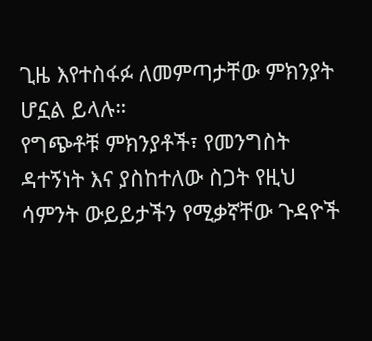ጊዜ እየተስፋፉ ለመምጣታቸው ምክንያት ሆኗል ይላሉ።
የግጭቶቹ ምክንያቶች፣ የመንግስት ዳተኝነት እና ያስከተለው ስጋት የዚህ ሳምንት ውይይታችን የሚቃኛቸው ጉዳዮች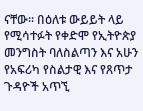ናቸው። በዕለቱ ውይይት ላይ የሚሳተፉት የቀድሞ የኢትዮጵያ መንግስት ባለስልጣን እና አሁን የአፍሪካ የስልታዊ እና የጸጥታ ጉዳዮች አጥኚ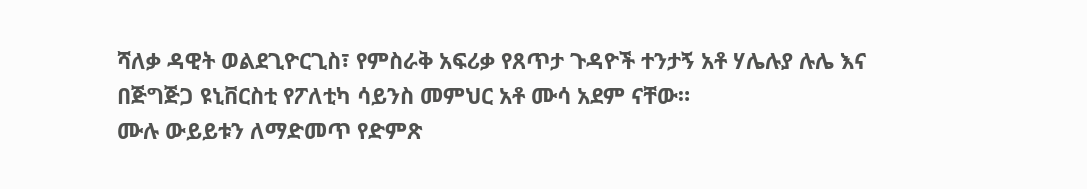ሻለቃ ዳዊት ወልደጊዮርጊስ፣ የምስራቅ አፍሪቃ የጸጥታ ጉዳዮች ተንታኝ አቶ ሃሌሉያ ሉሌ እና በጅግጅጋ ዩኒቨርስቲ የፖለቲካ ሳይንስ መምህር አቶ ሙሳ አደም ናቸው።
ሙሉ ውይይቱን ለማድመጥ የድምጽ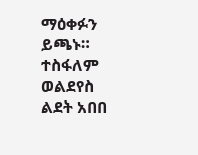ማዕቀፉን ይጫኑ።
ተስፋለም ወልደየስ
ልደት አበበ